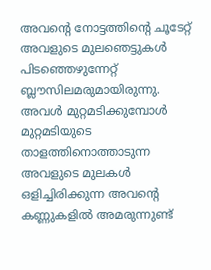അവന്റെ നോട്ടത്തിന്റെ ചൂടേറ്റ് അവളുടെ മുലഞെട്ടുകൾ പിടഞ്ഞെഴുന്നേറ്റ് ബ്ലൗസിലമരുമായിരുന്നു. അവൾ മുറ്റമടിക്കുമ്പോൾ മുറ്റമടിയുടെ താളത്തിനൊത്താടുന്ന അവളുടെ മുലകൾ ഒളിച്ചിരിക്കുന്ന അവന്റെ കണ്ണുകളിൽ അമരുന്നുണ്ട്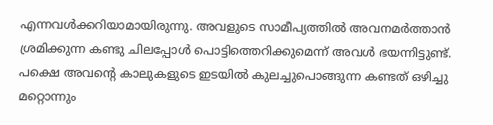എന്നവൾക്കറിയാമായിരുന്നു. അവളുടെ സാമീപ്യത്തിൽ അവനമർത്താൻ ശ്രമിക്കുന്ന കണ്ടു ചിലപ്പോൾ പൊട്ടിത്തെറിക്കുമെന്ന് അവൾ ഭയന്നിട്ടുണ്ട്. പക്ഷെ അവന്റെ കാലുകളുടെ ഇടയിൽ കുലച്ചുപൊങ്ങുന്ന കണ്ടത് ഒഴിച്ചു മറ്റൊന്നും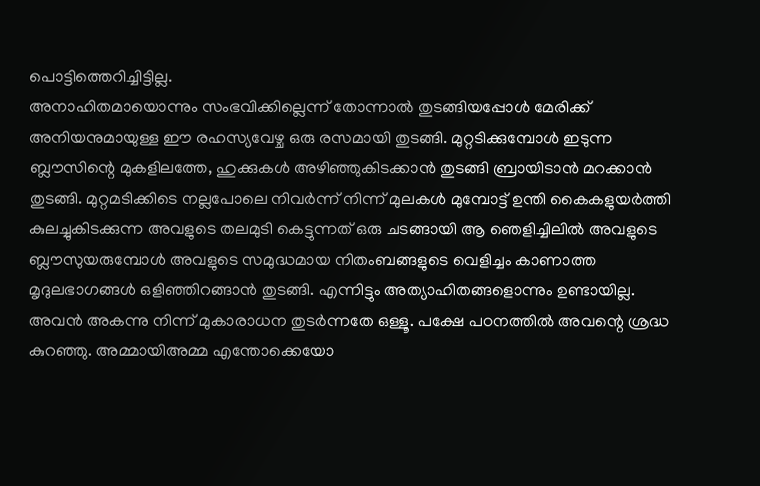പൊട്ടിത്തെറിച്ചിട്ടില്ല.
അനാഹിതമായൊന്നും സംഭവിക്കില്ലെന്ന് തോന്നാൽ തുടങ്ങിയപ്പോൾ മേരിക്ക് അനിയനുമായുള്ള ഈ രഹസ്യവേഴ്ച ഒരു രസമായി തുടങ്ങി. മുറ്റടിക്കുമ്പോൾ ഇടുന്ന ബ്ലൗസിന്റെ മുകളിലത്തേ, ഹുക്കുകൾ അഴിഞ്ഞുകിടക്കാൻ തുടങ്ങി ബ്രായിടാൻ മറക്കാൻ തുടങ്ങി. മുറ്റമടിക്കിടെ നല്ലപോലെ നിവർന്ന് നിന്ന് മുലകൾ മുമ്പോട്ട് ഉന്തി കൈകളുയർത്തി കുലച്ചുകിടക്കുന്ന അവളുടെ തലമുടി കെട്ടുന്നത് ഒരു ചടങ്ങായി ആ ഞെളിച്ചിലിൽ അവളുടെ ബ്ലൗസുയരുമ്പോൾ അവളുടെ സമുദ്ധമായ നിതംബങ്ങളുടെ വെളിച്ചം കാണാത്ത മൃദുലഭാഗങ്ങൾ ഒളിഞ്ഞിറങ്ങാൻ തുടങ്ങി. എന്നിട്ടും അത്യാഹിതങ്ങളൊന്നും ഉണ്ടായില്ല. അവൻ അകന്നു നിന്ന് മുകാരാധന തുടർന്നതേ ഒള്ളൂ. പക്ഷേ പഠനത്തിൽ അവന്റെ ശ്രദ്ധ കുറഞ്ഞു. അമ്മായിഅമ്മ എന്തോക്കെയോ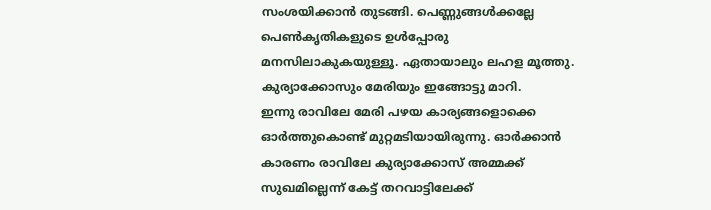സംശയിക്കാൻ തുടങ്ങി. പെണ്ണുങ്ങൾക്കല്ലേ പെൺകൃതികളുടെ ഉൾപ്പോരു മനസിലാകുകയുള്ളൂ. ഏതായാലും ലഹള മൂത്തു. കുര്യാക്കോസും മേരിയും ഇങ്ങോട്ടു മാറി.
ഇന്നു രാവിലേ മേരി പഴയ കാര്യങ്ങളൊക്കെ ഓർത്തുകൊണ്ട് മുറ്റമടിയായിരുന്നു. ഓർക്കാൻ കാരണം രാവിലേ കുര്യാക്കോസ് അമ്മക്ക് സുഖമില്ലെന്ന് കേട്ട് തറവാട്ടിലേക്ക്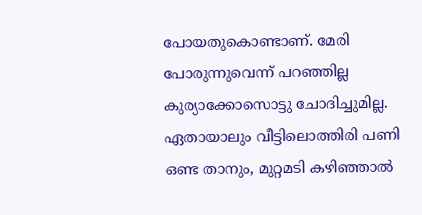പോയതുകൊണ്ടാണ്. മേരി പോരുന്നുവെന്ന് പറഞ്ഞില്ല കുര്യാക്കോസൊട്ടു ചോദിച്ചുമില്ല. ഏതായാലും വീട്ടിലൊത്തിരി പണി ഒണ്ട താനും, മുറ്റമടി കഴിഞ്ഞാൽ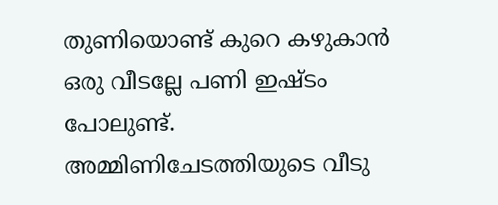തുണിയൊണ്ട് കുറെ കഴുകാൻ ഒരു വീടല്ലേ പണി ഇഷ്ടം പോലുണ്ട്.
അമ്മിണിചേടത്തിയുടെ വീടു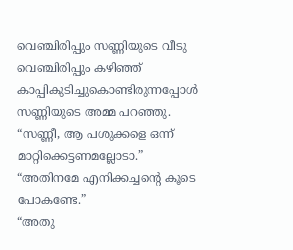വെഞ്ചിരിപ്പും സണ്ണിയുടെ വീടു വെഞ്ചിരിപ്പും കഴിഞ്ഞ് കാപ്പികുടിച്ചുകൊണ്ടിരുന്നപ്പോൾ സണ്ണിയുടെ അമ്മ പറഞ്ഞു.
“സണ്ണീ, ആ പശുക്കളെ ഒന്ന് മാറ്റിക്കെട്ടണമല്ലോടാ.” “അതിനമേ എനിക്കച്ചന്റെ കൂടെ പോകണ്ടേ.”
“അതു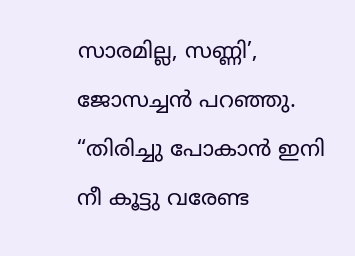സാരമില്ല, സണ്ണി’, ജോസച്ചൻ പറഞ്ഞു. “തിരിച്ചു പോകാൻ ഇനി നീ കൂട്ടു വരേണ്ട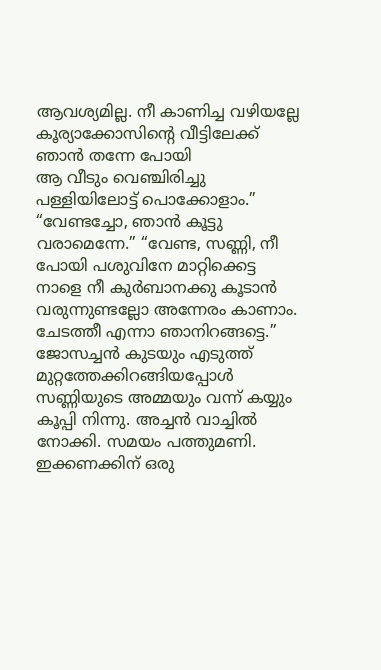ആവശ്യമില്ല. നീ കാണിച്ച വഴിയല്ലേ കൂര്യാക്കോസിന്റെ വീട്ടിലേക്ക് ഞാൻ തന്നേ പോയി
ആ വീടും വെഞ്ചിരിച്ചു പള്ളിയിലോട്ട് പൊക്കോളാം.” “വേണ്ടച്ചോ, ഞാൻ കൂട്ടു വരാമെന്നേ.” “വേണ്ട, സണ്ണി, നീ പോയി പശുവിനേ മാറ്റിക്കെട്ട നാളെ നീ കുർബാനക്കു കൂടാൻ വരുന്നുണ്ടല്ലോ അന്നേരം കാണാം. ചേടത്തീ എന്നാ ഞാനിറങ്ങട്ടെ.”
ജോസച്ചൻ കുടയും എടുത്ത് മുറ്റത്തേക്കിറങ്ങിയപ്പോൾ സണ്ണിയുടെ അമ്മയും വന്ന് കയ്യും കൂപ്പി നിന്നു. അച്ചൻ വാച്ചിൽ നോക്കി. സമയം പത്തുമണി. ഇക്കണക്കിന് ഒരു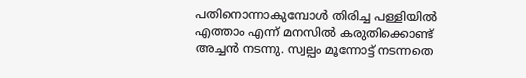പതിനൊന്നാകുമ്പോൾ തിരിച്ച പള്ളിയിൽ എത്താം എന്ന് മനസിൽ കരുതിക്കൊണ്ട് അച്ചൻ നടന്നു. സ്വല്പം മൂന്നോട്ട് നടന്നതെ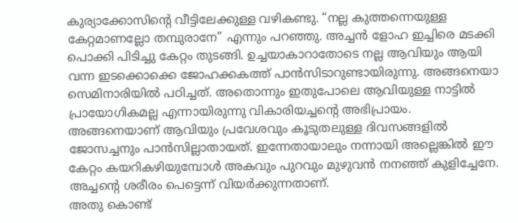കുര്യാക്കോസിന്റെ വീട്ടിലേക്കുള്ള വഴികണ്ടു. “നല്ല കുത്തന്നെയുള്ള കേറ്റമാണല്ലോ തമ്പുരാനേ” എന്നും പറഞ്ഞു. അച്ചൻ ളോഹ ഇച്ചിരെ മടക്കി പൊക്കി പിടിച്ചു കേറ്റം തുടങ്ങി. ഉച്ചയാകാറാതോടെ നല്ല ആവിയും ആയി വന്ന ഇടക്കൊക്കെ ജോഹക്കകത്ത് പാൻസിടാറുണ്ടായിരുന്നു. അങ്ങനെയാ സെമിനാരിയിൽ പഠിച്ചത്. അതൊന്നും ഇതുപോലെ ആവിയുള്ള നാട്ടിൽ പ്രായോഗികമല്ല എന്നായിരുന്നു വികാരിയച്ചന്റെ അഭിപ്രായം. അങ്ങനെയാണ് ആവിയും പ്രവേശവും കൂടുതലുള്ള ദിവസങ്ങളിൽ ജോസച്ചനും പാൻസില്ലാതായത്. ഇന്നേതായാലും നന്നായി അല്ലെങ്കിൽ ഈ കേറ്റം കയറികഴിയുമ്പോൾ അകവും പുറവും മുഴുവൻ നനഞ്ഞ് കുളിച്ചേനേ. അച്ചന്റെ ശരീരം പെട്ടെന്ന് വിയർക്കുന്നതാണ്.
അതു കൊണ്ട്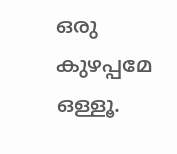ഒരു കുഴപ്പമേ ഒള്ളൂ.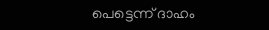പെട്ടെന്ന് ദാഹം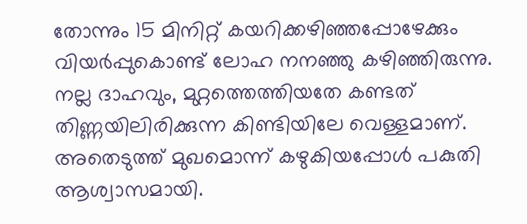തോന്നും 15 മിനിറ്റ് കയറിക്കഴിഞ്ഞപ്പോഴേക്കും വിയർപ്പുകൊണ്ട് ലോഹ നനഞ്ഞു കഴിഞ്ഞിരുന്നു. നല്ല ദാഹവും, മുറ്റത്തെത്തിയതേ കണ്ടത് തിണ്ണയിലിരിക്കുന്ന കിണ്ടിയിലേ വെള്ളമാണ്. അതെടുത്ത് മുഖമൊന്ന് കഴുകിയപ്പോൾ പകുതി ആശ്വാസമായി.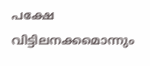പക്ഷേ വിട്ടിലനക്കമൊന്നും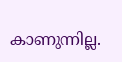കാണുന്നില്ല.